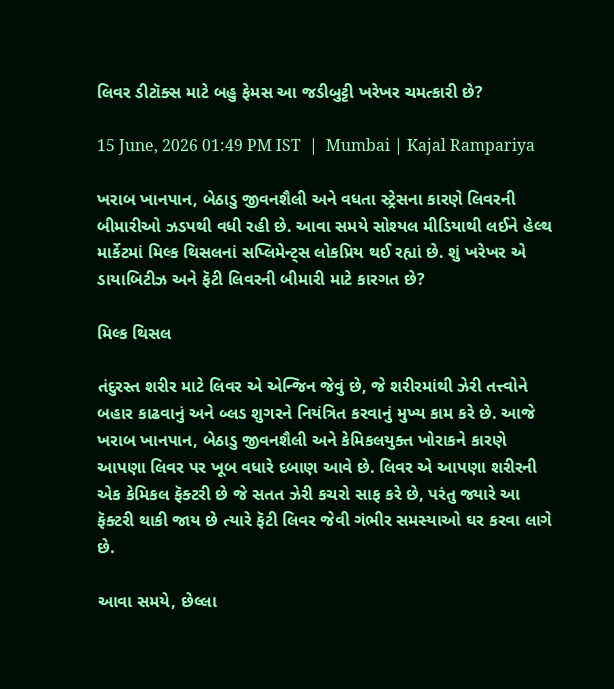લિવર ડીટૉક્સ માટે બહુ ફેમસ આ જડીબુટ્ટી ખરેખર ચમત્કારી છે?

15 June, 2026 01:49 PM IST  |  Mumbai | Kajal Rampariya

ખરાબ ખાનપાન, બેઠાડુ જીવનશૈલી અને વધતા સ્ટ્રેસના કારણે લિવરની બીમારીઓ ઝડપથી વધી રહી છે. આવા સમયે સોશ્યલ મીડિયાથી લઈને હેલ્થ માર્કેટમાં મિલ્ક થિસલનાં સપ્લિમેન્ટ્સ લોકપ્રિય થઈ રહ્યાં છે. શું ખરેખર એ ડાયાબિટીઝ અને ફૅટી લિવરની બીમારી માટે કારગત છે?

મિલ્ક થિસલ

તંદુરસ્ત શરીર માટે લિવર એ એન્જિન જેવું છે, જે શરીરમાંથી ઝેરી તત્ત્વોને બહાર કાઢવાનું અને બ્લડ શુગરને નિયંત્રિત કરવાનું મુખ્ય કામ કરે છે. આજે ખરાબ ખાનપાન, બેઠાડુ જીવનશૈલી અને કેમિકલયુક્ત ખોરાકને કારણે આપણા લિવર પર ખૂબ વધારે દબાણ આવે છે. લિવર એ આપણા શરીરની એક કેમિકલ ફૅક્ટરી છે જે સતત ઝેરી કચરો સાફ કરે છે, પરંતુ જ્યારે આ ફૅક્ટરી થાકી જાય છે ત્યારે ફૅટી લિવર જેવી ગંભીર સમસ્યાઓ ઘર કરવા લાગે છે.

આવા સમયે, છેલ્લા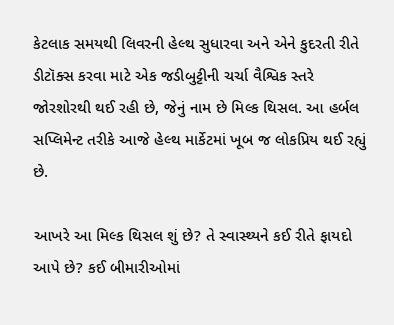કેટલાક સમયથી લિવરની હેલ્થ સુધારવા અને એને કુદરતી રીતે ડીટૉક્સ કરવા માટે એક જડીબુટ્ટીની ચર્ચા વૈશ્વિક સ્તરે જોરશોરથી થઈ રહી છે, જેનું નામ છે મિલ્ક થિસલ. આ હર્બલ સપ્લિમેન્ટ તરીકે આજે હેલ્થ માર્કેટમાં ખૂબ જ લોકપ્રિય થઈ રહ્યું છે.

આખરે આ મિલ્ક થિસલ શું છે? તે સ્વાસ્થ્યને કઈ રીતે ફાયદો આપે છે? કઈ બીમારીઓમાં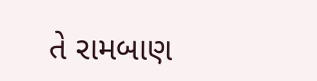તે રામબાણ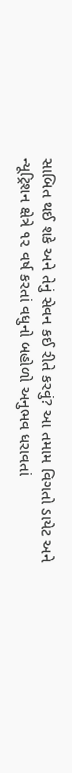સાબિત થઈ શકે અને તેનું સેવન કઈ રીતે કરવું? આ તમામ વિગતો ડાયેટ અને ન્યૂટ્રિશન ક્ષેત્રે ૧૨ વર્ષ કરતાં વધુનો બહોળો અનુભવ ધરાવતાં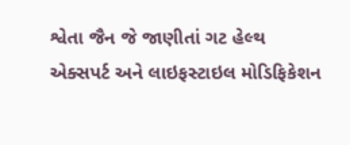શ્વેતા જૈન જે જાણીતાં ગટ હેલ્થ એક્સપર્ટ અને લાઇફસ્ટાઇલ મોડિફિકેશન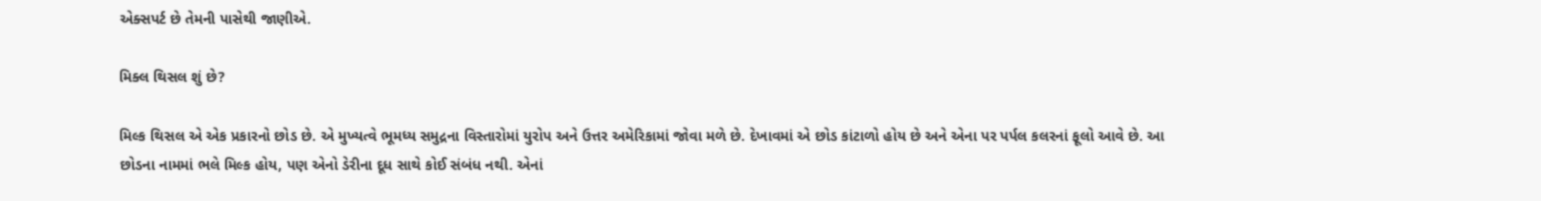એક્સપર્ટ છે તેમની પાસેથી જાણીએ.

મિક્લ થિસલ શું છે?

મિલ્ક થિસલ એ એક પ્રકારનો છોડ છે. એ મુખ્યત્વે ભૂમધ્ય સમુદ્રના વિસ્તારોમાં યુરોપ અને ઉત્તર અમેરિકામાં જોવા મળે છે. દેખાવમાં એ છોડ કાંટાળો હોય છે અને એના પર પર્પલ કલરનાં ફૂલો આવે છે. આ છોડના નામમાં ભલે મિલ્ક હોય, પણ એનો ડેરીના દૂધ સાથે કોઈ સંબંધ નથી. એનાં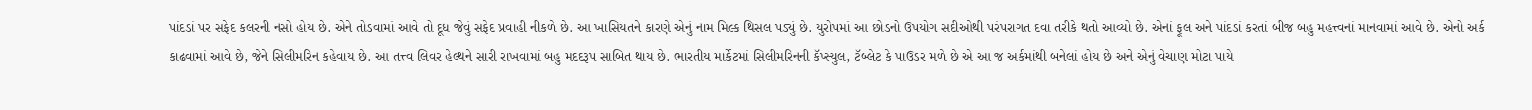પાંદડાં પર સફેદ કલરની નસો હોય છે. એને તોડવામાં આવે તો દૂધ જેવું સફેદ પ્રવાહી નીકળે છે. આ ખાસિયતને કારણે એનું નામ મિલ્ક થિસલ પડ્યું છે. યુરોપમાં આ છોડનો ઉપયોગ સદીઓથી પરંપરાગત દવા તરીકે થતો આવ્યો છે. એનાં ફૂલ અને પાંદડાં કરતાં બીજ બહુ મહત્ત્વનાં માનવામાં આવે છે. એનો અર્ક કાઢવામાં આવે છે, જેને સિલીમરિન કહેવાય છે. આ તત્ત્વ લિવર હેલ્થને સારી રાખવામાં બહુ મદદરૂપ સાબિત થાય છે. ભારતીય માર્કેટમાં સિલીમરિનની કૅપ્સ્યુલ, ટૅબ્લેટ કે પાઉડર મળે છે એ આ જ અર્કમાંથી બનેલાં હોય છે અને એનું વેચાણ મોટા પાયે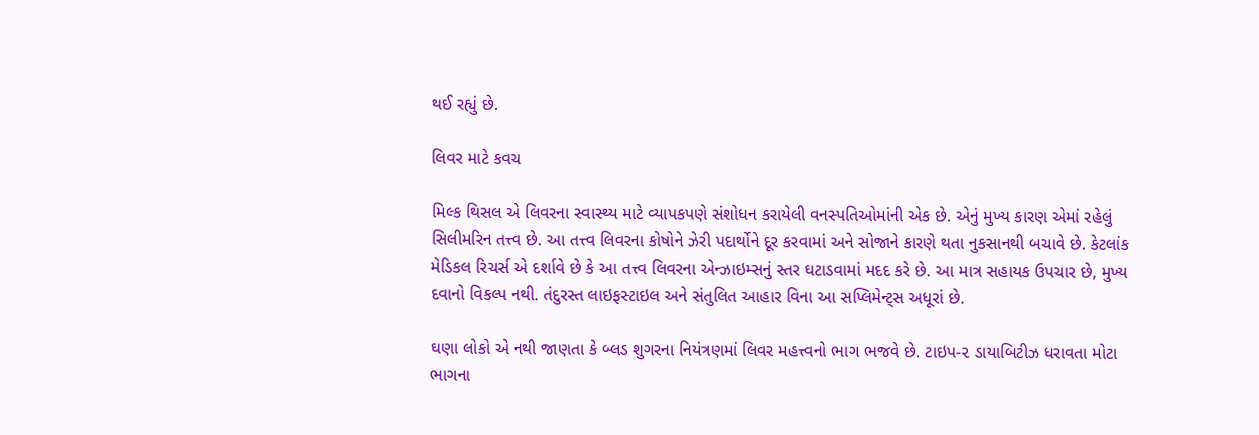થઈ રહ્યું છે.

લિવર માટે કવચ

મિલ્ક થિસલ એ લિવરના સ્વાસ્થ્ય માટે વ્યાપકપણે સંશોધન કરાયેલી વનસ્પતિઓમાંની એક છે. એનું મુખ્ય કારણ એમાં રહેલું સિલીમરિન તત્ત્વ છે. આ તત્ત્વ લિવરના કોષોને ઝેરી પદાર્થોને દૂર કરવામાં અને સોજાને કારણે થતા નુકસાનથી બચાવે છે. કેટલાંક મેડિકલ રિચર્સ એ દર્શાવે છે કે આ તત્ત્વ લિવરના એન્ઝાઇમ્સનું સ્તર ઘટાડવામાં મદદ કરે છે. આ માત્ર સહાયક ઉપચાર છે, મુખ્ય દવાનો વિકલ્પ નથી. તંદુરસ્ત લાઇફસ્ટાઇલ અને સંતુલિત આહાર વિના આ સપ્લિમેન્ટ્સ અધૂરાં છે.

ઘણા લોકો એ નથી જાણતા કે બ્લડ શુગરના નિયંત્રણમાં લિવર મહત્ત્વનો ભાગ ભજવે છે. ટાઇપ-૨ ડાયાબિટીઝ ધરાવતા મોટા ભાગના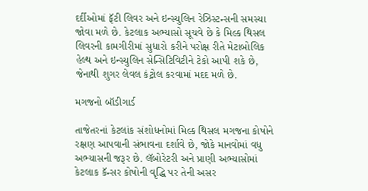દર્દીઓમાં ફૅટી લિવર અને ઇન્સ્યુલિન રેઝિસ્ટન્સની સમસ્યા જોવા મળે છે. કેટલાક અભ્યાસો સૂચવે છે કે મિલ્ક થિસલ લિવરની કામગીરીમાં સુધારો કરીને પરોક્ષ રીતે મેટાબોલિક હેલ્થ અને ઇન્સ્યુલિન સેન્સિટિવિટીને ટેકો આપી શકે છે, જેનાથી શુગર લેવલ કંટ્રોલ કરવામાં મદદ મળે છે.

મગજનો બૉડીગાર્ડ

તાજેતરનાં કેટલાંક સંશોધનોમાં મિલ્ક થિસલ મગજના કોષોને રક્ષણ આપવાની સંભાવના દર્શાવે છે, જોકે માનવોમાં વધુ અભ્યાસની જરૂર છે. લૅબોરેટરી અને પ્રાણી અભ્યાસોમાં કેટલાક કૅન્સર કોષોની વૃદ્ધિ પર તેની અસર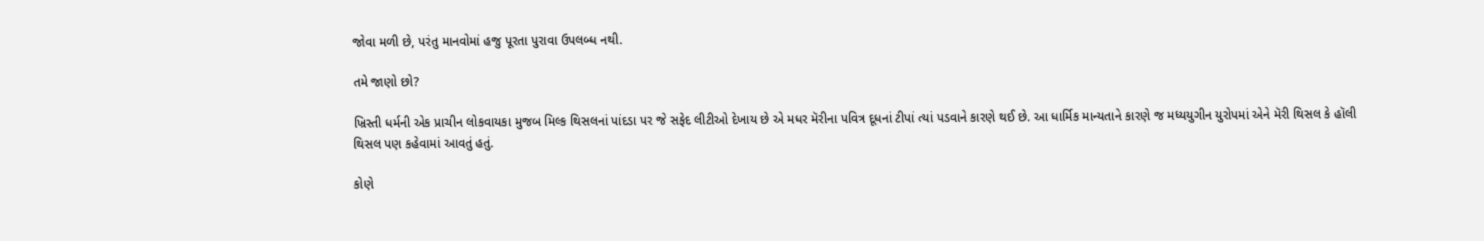જોવા મળી છે, પરંતુ માનવોમાં હજુ પૂરતા પુરાવા ઉપલબ્ધ નથી.

તમે જાણો છો?

ખ્રિસ્તી ધર્મની એક પ્રાચીન લોકવાયકા મુજબ મિલ્ક થિસલનાં પાંદડા પર જે સફેદ લીટીઓ દેખાય છે એ મધર મૅરીના પવિત્ર દૂધનાં ટીપાં ત્યાં પડવાને કારણે થઈ છે. આ ધાર્મિક માન્યતાને કારણે જ મધ્યયુગીન યુરોપમાં એને મૅરી થિસલ કે હૉલી થિસલ પણ કહેવામાં આવતું હતું.

કોણે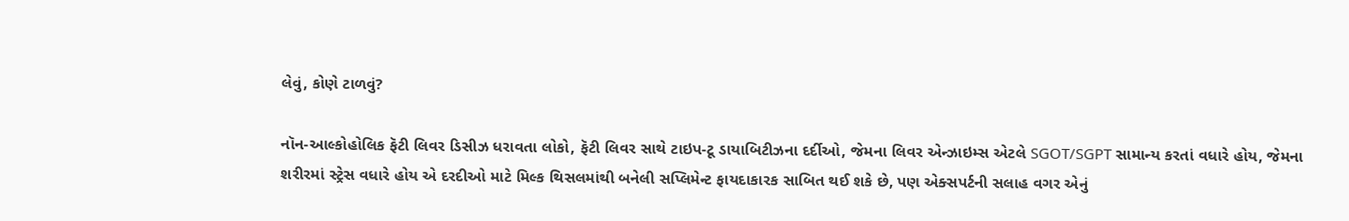લેવું, કોણે ટાળવું?

નૉન-આલ્કોહોલિક ફૅટી લિવર ડિસીઝ ધરાવતા લોકો, ફૅટી લિવર સાથે ટાઇપ-ટૂ ડાયાબિટીઝના દર્દીઓ, જેમના લિવર એન્ઝાઇમ્સ એટલે SGOT/SGPT સામાન્ય કરતાં વધારે હોય, જેમના શરીરમાં સ્ટ્રેસ વધારે હોય એ દરદીઓ માટે મિલ્ક થિસલમાંથી બનેલી સપ્લિમેન્ટ ફાયદાકારક સાબિત થઈ શકે છે, પણ એક્સપર્ટની સલાહ વગર એનું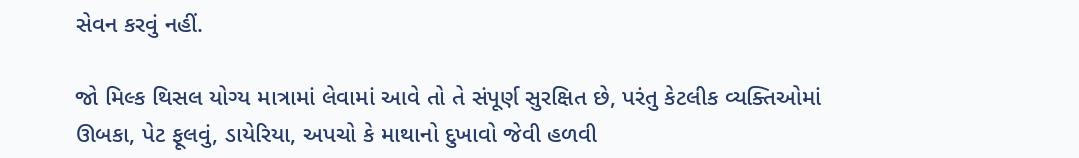સેવન કરવું નહીં.

જો મિલ્ક થિસલ યોગ્ય માત્રામાં લેવામાં આવે તો તે સંપૂર્ણ સુરક્ષિત છે, પરંતુ કેટલીક વ્યક્તિઓમાં ઊબકા, પેટ ફૂલવું, ડાયેરિયા, અપચો કે માથાનો દુખાવો જેવી હળવી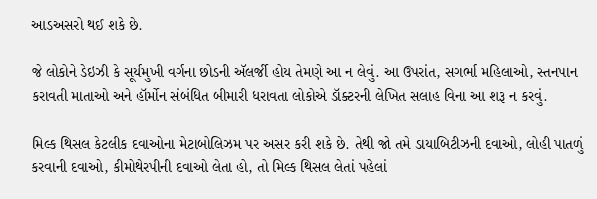આડઅસરો થઈ શકે છે.

જે લોકોને ડેઇઝી કે સૂર્યમુખી વર્ગના છોડની ઍલર્જી હોય તેમણે આ ન લેવું. આ ઉપરાંત, સગર્ભા મહિલાઓ, સ્તનપાન કરાવતી માતાઓ અને હૉર્મોન સંબંધિત બીમારી ધરાવતા લોકોએ ડૉક્ટરની લેખિત સલાહ વિના આ શરૂ ન કરવું.

મિલ્ક થિસલ કેટલીક દવાઓના મેટાબોલિઝમ પર અસર કરી શકે છે. તેથી જો તમે ડાયાબિટીઝની દવાઓ, લોહી પાતળું કરવાની દવાઓ, કીમોથેરપીની દવાઓ લેતા હો, તો મિલ્ક થિસલ લેતાં પહેલાં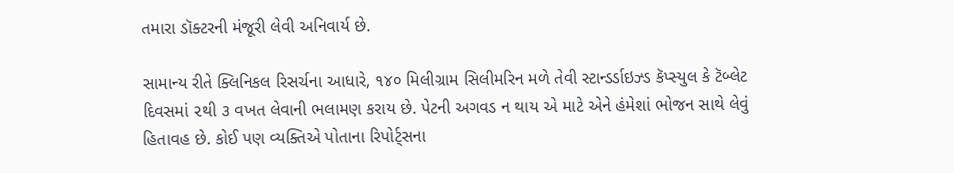તમારા ડૉક્ટરની મંજૂરી લેવી અનિવાર્ય છે.

સામાન્ય રીતે ક્લિનિકલ રિસર્ચના આધારે, ૧૪૦ મિલીગ્રામ સિલીમરિન મળે તેવી સ્ટાન્ડર્ડાઇઝ્ડ કૅપ્સ્યુલ કે ટૅબ્લેટ દિવસમાં ૨થી ૩ વખત લેવાની ભલામણ કરાય છે. પેટની અગવડ ન થાય એ માટે એને હંમેશાં ભોજન સાથે લેવું હિતાવહ છે. કોઈ પણ વ્યક્તિએ પોતાના રિપોર્ટ્સના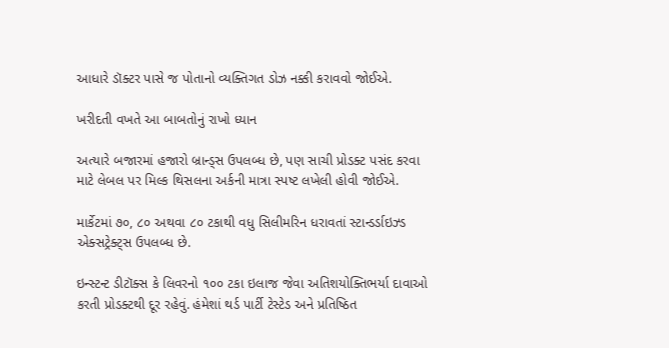આધારે ડૉક્ટર પાસે જ પોતાનો વ્યક્તિગત ડોઝ નક્કી કરાવવો જોઈએ.

ખરીદતી વખતે આ બાબતોનું રાખો ધ્યાન

અત્યારે બજારમાં હજારો બ્રાન્ડ્સ ઉપલબ્ધ છે, પણ સાચી પ્રોડક્ટ પસંદ કરવા માટે લેબલ પર મિલ્ક થિસલના અર્કની માત્રા સ્પષ્ટ લખેલી હોવી જોઈએ.

માર્કેટમાં ૭૦, ૮૦ અથવા ૮૦ ટકાથી વધુ સિલીમરિન ધરાવતાં સ્ટાન્ડર્ડાઇઝ્ડ એક્સટ્રેક્ટ્સ ઉપલબ્ધ છે.

ઇન્સ્ટન્ટ ડીટૉક્સ કે લિવરનો ૧૦૦ ટકા ઇલાજ જેવા અતિશયોક્તિભર્યા દાવાઓ કરતી પ્રોડક્ટથી દૂર રહેવું. હંમેશાં થર્ડ પાર્ટી ટેસ્ટેડ અને પ્રતિષ્ઠિત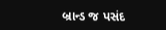બ્રાન્ડ જ પસંદ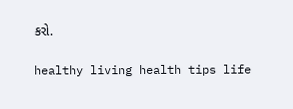કરો.

healthy living health tips life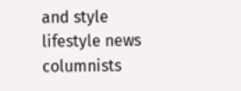and style lifestyle news columnists